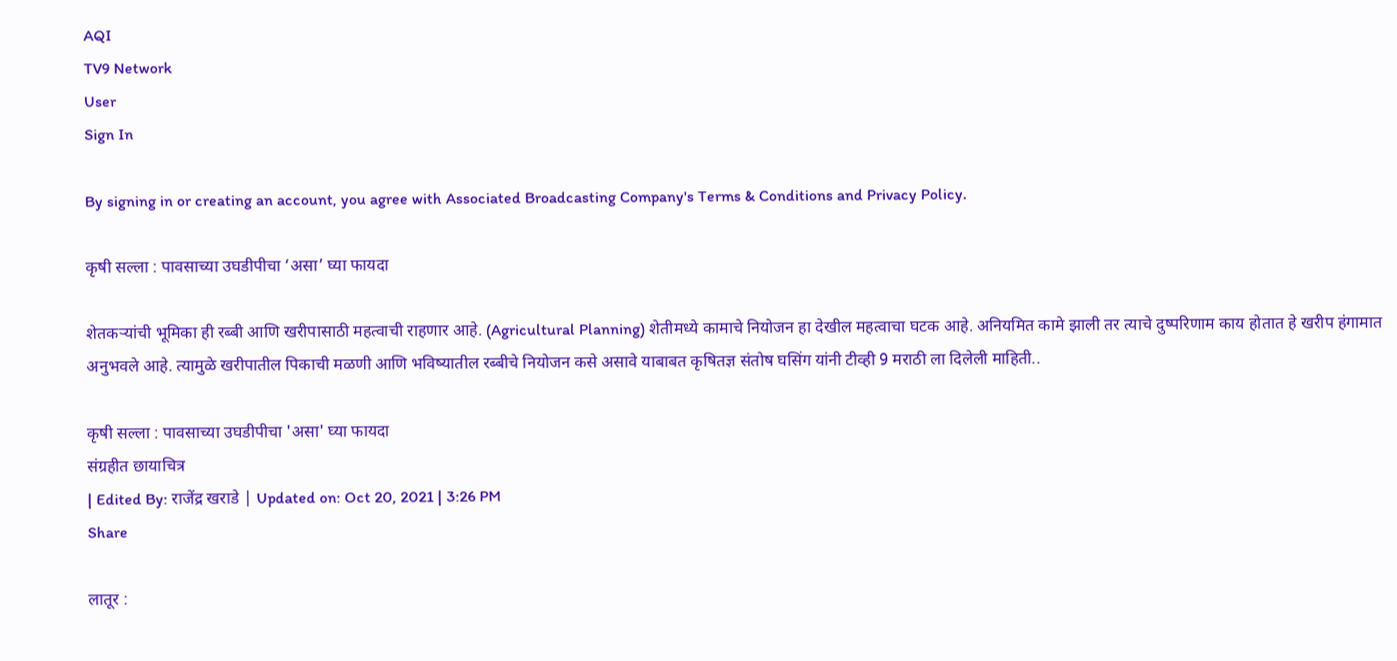AQI
TV9 Network
User
Sign In

By signing in or creating an account, you agree with Associated Broadcasting Company's Terms & Conditions and Privacy Policy.

कृषी सल्ला : पावसाच्या उघडीपीचा ‘असा’ घ्या फायदा

शेतकऱ्यांची भूमिका ही रब्बी आणि खरीपासाठी महत्वाची राहणार आहे. (Agricultural Planning) शेतीमध्ये कामाचे नियोजन हा देखील महत्वाचा घटक आहे. अनियमित कामे झाली तर त्याचे दुष्परिणाम काय होतात हे खरीप हंगामात अनुभवले आहे. त्यामुळे खरीपातील पिकाची मळणी आणि भविष्यातील रब्बीचे नियोजन कसे असावे याबाबत कृषितज्ञ संतोष घसिंग यांनी टीव्ही 9 मराठी ला दिलेली माहिती..

कृषी सल्ला : पावसाच्या उघडीपीचा 'असा' घ्या फायदा
संग्रहीत छायाचित्र
| Edited By: राजेंद्र खराडे | Updated on: Oct 20, 2021 | 3:26 PM
Share

लातूर :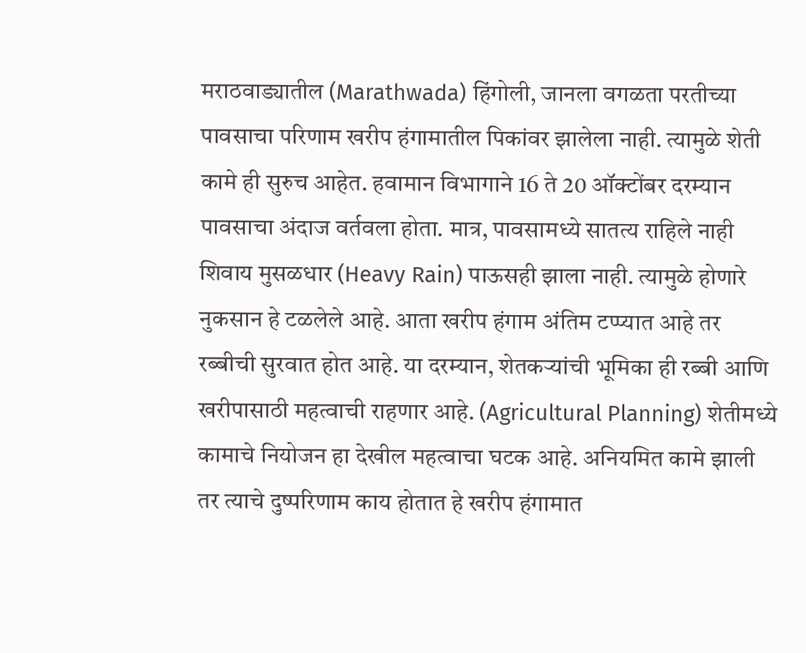मराठवाड्यातील (Marathwada) हिंगोली, जानला वगळता परतीच्या पावसाचा परिणाम खरीप हंगामातील पिकांवर झालेला नाही. त्यामुळे शेती कामे ही सुरुच आहेत. हवामान विभागाने 16 ते 20 ऑक्टोंबर दरम्यान पावसाचा अंदाज वर्तवला होता. मात्र, पावसामध्ये सातत्य राहिले नाही शिवाय मुसळधार (Heavy Rain) पाऊसही झाला नाही. त्यामुळे होणारे नुकसान हे टळलेले आहे. आता खरीप हंगाम अंतिम टप्प्यात आहे तर रब्बीची सुरवात होत आहे. या दरम्यान, शेतकऱ्यांची भूमिका ही रब्बी आणि खरीपासाठी महत्वाची राहणार आहे. (Agricultural Planning) शेतीमध्ये कामाचे नियोजन हा देखील महत्वाचा घटक आहे. अनियमित कामे झाली तर त्याचे दुष्परिणाम काय होतात हे खरीप हंगामात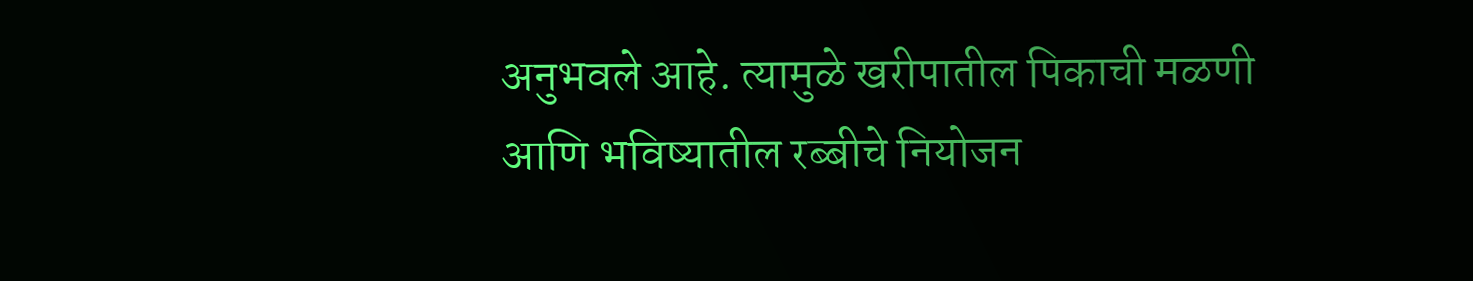अनुभवले आहे. त्यामुळे खरीपातील पिकाची मळणी आणि भविष्यातील रब्बीचे नियोजन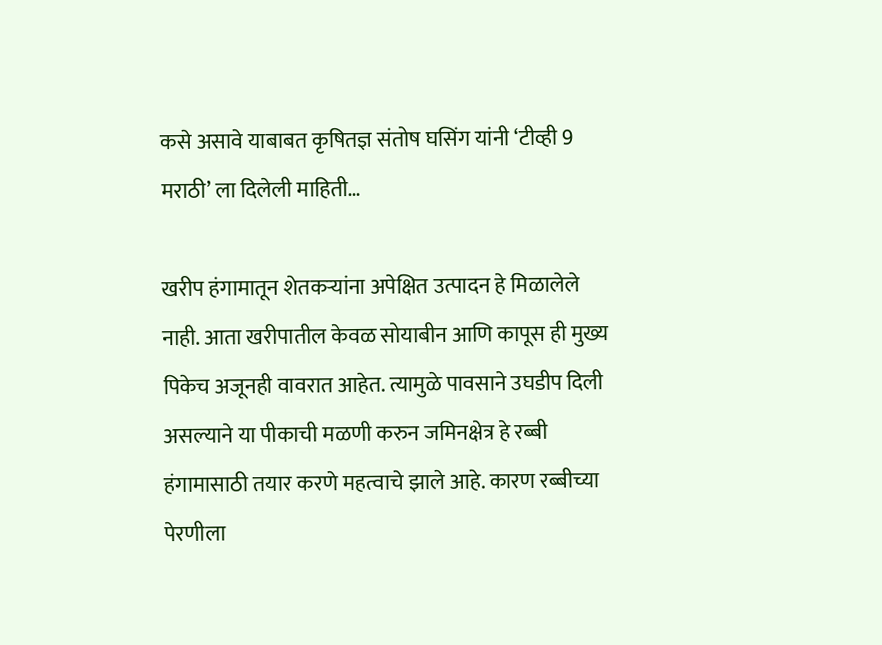कसे असावे याबाबत कृषितज्ञ संतोष घसिंग यांनी ‘टीव्ही 9 मराठी’ ला दिलेली माहिती…

खरीप हंगामातून शेतकऱ्यांना अपेक्षित उत्पादन हे मिळालेले नाही. आता खरीपातील केवळ सोयाबीन आणि कापूस ही मुख्य पिकेच अजूनही वावरात आहेत. त्यामुळे पावसाने उघडीप दिली असल्याने या पीकाची मळणी करुन जमिनक्षेत्र हे रब्बी हंगामासाठी तयार करणे महत्वाचे झाले आहे. कारण रब्बीच्या पेरणीला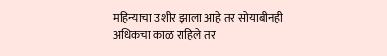महिन्याचा उशीर झाला आहे तर सोयाबीनही अधिकचा काळ राहिले तर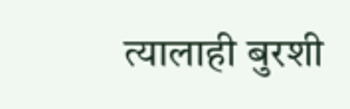त्यालाही बुरशी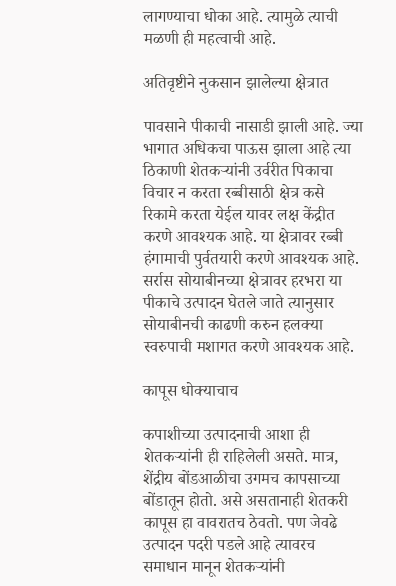लागण्याचा धोका आहे. त्यामुळे त्याची मळणी ही महत्वाची आहे.

अतिवृष्टीने नुकसान झालेल्या क्षेत्रात

पावसाने पीकाची नासाडी झाली आहे. ज्या भागात अधिकचा पाऊस झाला आहे त्या ठिकाणी शेतकऱ्यांनी उर्वरीत पिकाचा विचार न करता रब्बीसाठी क्षेत्र कसे रिकामे करता येईल यावर लक्ष केंद्रीत करणे आवश्यक आहे. या क्षेत्रावर रब्बी हंगामाची पुर्वतयारी करणे आवश्यक आहे. सर्रास सोयाबीनच्या क्षेत्रावर हरभरा या पीकाचे उत्पादन घेतले जाते त्यानुसार सोयाबीनची काढणी करुन हलक्या स्वरुपाची मशागत करणे आवश्यक आहे.

कापूस धोक्याचाच

कपाशीच्या उत्पादनाची आशा ही शेतकऱ्यांनी ही राहिलेली असते. मात्र, शेंद्रीय बोंडआळीचा उगमच कापसाच्या बोंडातून होतो. असे असतानाही शेतकरी कापूस हा वावरातच ठेवतो. पण जेवढे उत्पादन पदरी पडले आहे त्यावरच समाधान मानून शेतकऱ्यांनी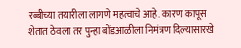रब्बीच्या तयारीला लागणे महत्वाचे आहे. कारण कापूस शेतात ठेवला तर पुन्हा बोंडआळीला निमंत्रण दिल्यासारखे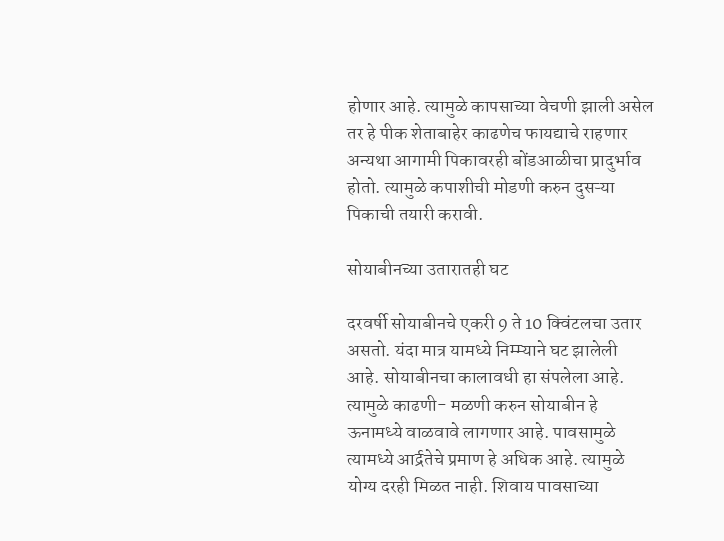होणार आहे. त्यामुळे कापसाच्या वेचणी झाली असेल तर हे पीक शेताबाहेर काढणेच फायद्याचे राहणार अन्यथा आगामी पिकावरही बोंडआळीचा प्रादुर्भाव होतो. त्यामुळे कपाशीची मोडणी करुन दुसऱ्या पिकाची तयारी करावी.

सोयाबीनच्या उतारातही घट

दरवर्षी सोयाबीनचे एकरी 9 ते 10 क्विंटलचा उतार असतो. यंदा मात्र यामध्ये निम्म्याने घट झालेली आहे. सोयाबीनचा कालावधी हा संपलेला आहे. त्यामुळे काढणी- मळणी करुन सोयाबीन हे ऊनामध्ये वाळवावे लागणार आहे. पावसामुळे त्यामध्ये आर्द्रतेचे प्रमाण हे अधिक आहे. त्यामुळे योग्य दरही मिळत नाही. शिवाय पावसाच्या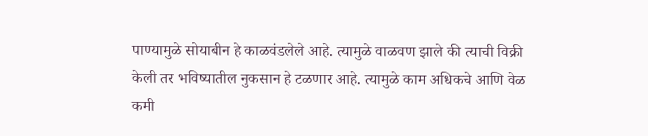पाण्यामुळे सोयाबीन हे काळवंडलेले आहे. त्यामुळे वाळवण झाले की त्याची विक्री केली तर भविष्यातील नुकसान हे टळणार आहे. त्यामुळे काम अधिकचे आणि वेळ कमी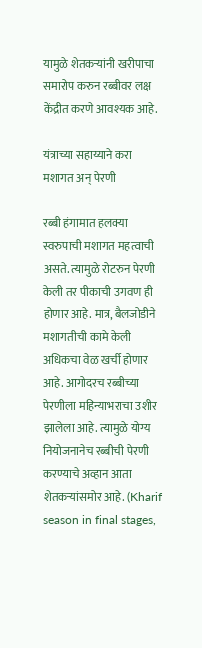यामुळे शेतकऱ्यांनी खरीपाचा समारोप करुन रब्बीवर लक्ष केंद्रीत करणे आवश्यक आहे.

यंत्राच्या सहाय्याने करा मशागत अन् पेरणी

रब्बी हंगामात हलक्या स्वरुपाची मशागत महत्वाची असते. त्यामुळे रोटरुन पेरणी केली तर पीकाची उगवण ही होणार आहे. मात्र, बैलजोडीने मशागतीची कामे केली अधिकचा वेळ खर्ची होणार आहे. आगोदरच रब्बीच्या पेरणीला महिन्याभराचा उशीर झालेला आहे. त्यामुळे योग्य नियोजनानेच रब्बीची पेरणी करण्याचे अव्हान आता शेतकऱ्यांसमोर आहे. (Kharif season in final stages,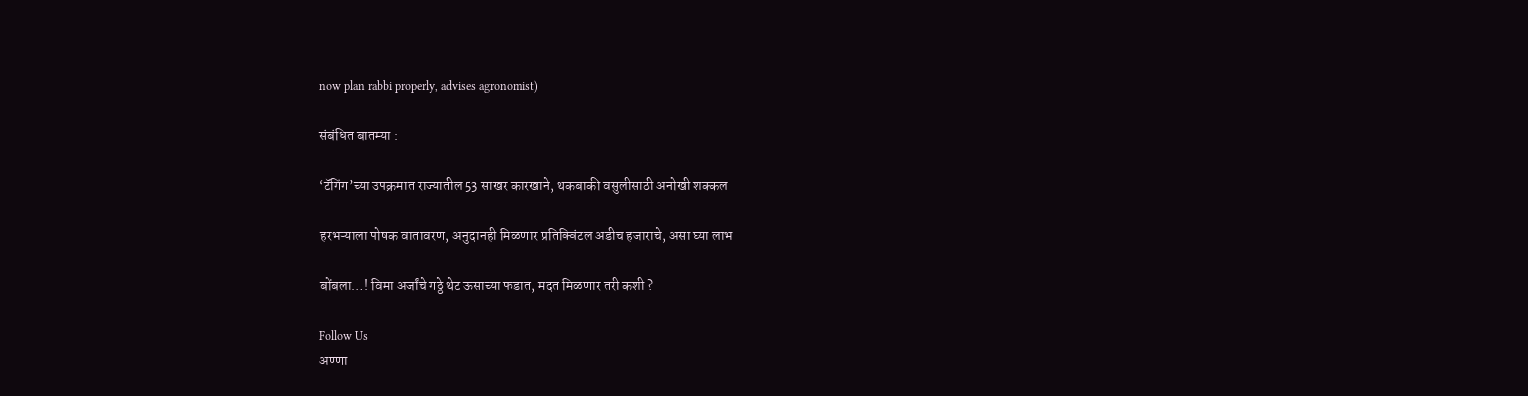now plan rabbi properly, advises agronomist)

संबंधित बातम्या :

‘टॅगिंग’च्या उपक्रमात राज्यातील 53 साखर कारखाने, थकबाकी वसुलीसाठी अनोखी शक्कल

हरभऱ्याला पोषक वातावरण, अनुदानही मिळणार प्रतिक्विंटल अडीच हजाराचे, असा घ्या लाभ

बोंबला…! विमा अर्जांचे गठ्ठे थेट ऊसाच्या फडात, मदत मिळणार तरी कशी ?

Follow Us
अण्णा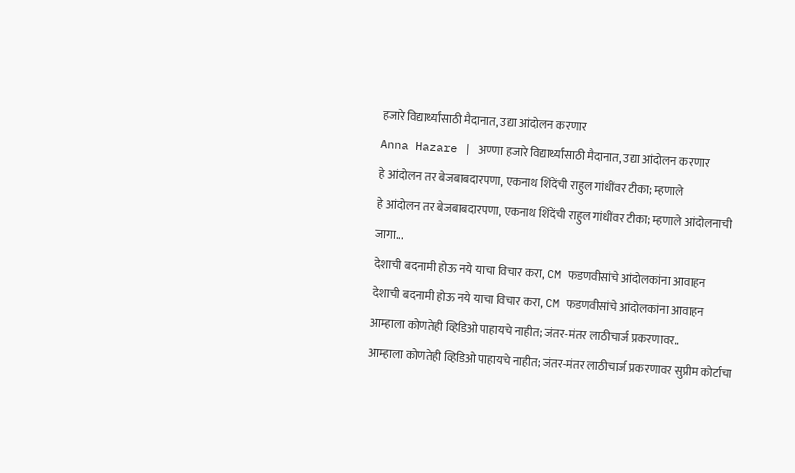हजारे विद्यार्थ्यांसाठी मैदानात, उद्या आंदोलन करणार
Anna Hazare | अण्णा हजारे विद्यार्थ्यांसाठी मैदानात, उद्या आंदोलन करणार
हे आंदोलन तर बेजबाबदारपणा, एकनाथ शिंदेंची राहुल गांधींवर टीका; म्हणाले
हे आंदोलन तर बेजबाबदारपणा, एकनाथ शिंदेंची राहुल गांधींवर टीका; म्हणाले आंदोलनाची जागा...
देशाची बदनामी होऊ नये याचा विचार करा, CM फडणवीसांचे आंदोलकांना आवाहन
देशाची बदनामी होऊ नये याचा विचार करा, CM फडणवीसांचे आंदोलकांना आवाहन
आम्हाला कोणतेही व्हिडिओ पाहायचे नाहीत; जंतर-मंतर लाठीचार्ज प्रकरणावर..
आम्हाला कोणतेही व्हिडिओ पाहायचे नाहीत; जंतर-मंतर लाठीचार्ज प्रकरणावर सुप्रीम कोर्टाचा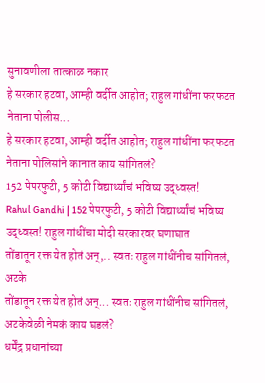सुनावणीला तात्काळ नकार
हे सरकार हटवा, आम्ही वर्दीत आहोत; राहुल गांधींना फरफटत नेताना पोलीस...
हे सरकार हटवा, आम्ही वर्दीत आहोत; राहुल गांधींना फरफटत नेताना पोलिसांने कानात काय सांगितलं?
152 पेपरफुटी, 5 कोटी विद्यार्थ्यांचं भविष्य उद्ध्वस्त!
Rahul Gandhi | 152 पेपरफुटी, 5 कोटी विद्यार्थ्यांचं भविष्य उद्ध्वस्त! राहुल गांधींचा मोदी सरकारवर घणाघात
तोंडातून रक्त येत होतं अन्,.. स्वतः राहुल गांधींनीच सांगितलं, अटके
तोंडातून रक्त येत होतं अन्... स्वतः राहुल गांधींनीच सांगितलं, अटकेवेळी नेमकं काय घडलं?
धर्मेंद्र प्रधानांच्या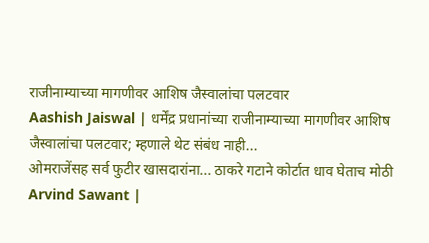राजीनाम्याच्या मागणीवर आशिष जैस्वालांचा पलटवार
Aashish Jaiswal | धर्मेंद्र प्रधानांच्या राजीनाम्याच्या मागणीवर आशिष जैस्वालांचा पलटवार; म्हणाले थेट संबंध नाही...
ओमराजेंसह सर्व फुटीर खासदारांना... ठाकरे गटाने कोर्टात धाव घेताच मोठी
Arvind Sawant |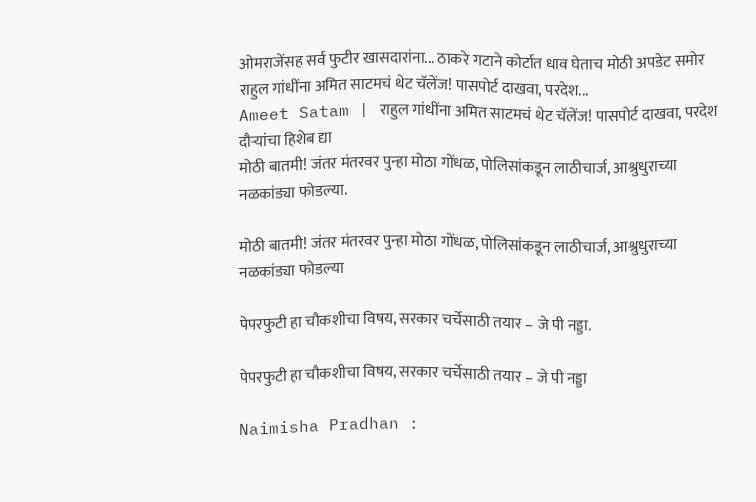ओमराजेंसह सर्व फुटीर खासदारांना... ठाकरे गटाने कोर्टात धाव घेताच मोठी अपडेट समोर
राहुल गांधींना अमित साटमचं थेट चॅलेंज! पासपोर्ट दाखवा, परदेश...
Ameet Satam | राहुल गांधींना अमित साटमचं थेट चॅलेंज! पासपोर्ट दाखवा, परदेश दौऱ्यांचा हिशेब द्या
मोठी बातमी! जंतर मंतरवर पुन्हा मोठा गोंधळ, पोलिसांकडून लाठीचार्ज, आश्रुधुराच्या नळकांड्या फोडल्या.

मोठी बातमी! जंतर मंतरवर पुन्हा मोठा गोंधळ, पोलिसांकडून लाठीचार्ज, आश्रुधुराच्या नळकांड्या फोडल्या

पेपरफुटी हा चौकशीचा विषय, सरकार चर्चेसाठी तयार – जे पी नड्डा.

पेपरफुटी हा चौकशीचा विषय, सरकार चर्चेसाठी तयार – जे पी नड्डा

Naimisha Pradhan :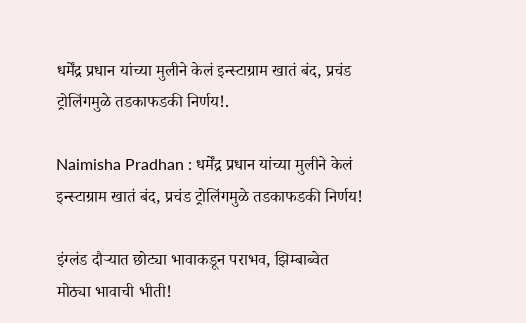धर्मेंद्र प्रधान यांच्या मुलीने केलं इन्स्टाग्राम खातं बंद, प्रचंड ट्रोलिंगमुळे तडकाफडकी निर्णय!.

Naimisha Pradhan : धर्मेंद्र प्रधान यांच्या मुलीने केलं इन्स्टाग्राम खातं बंद, प्रचंड ट्रोलिंगमुळे तडकाफडकी निर्णय!

इंग्लंड दौऱ्यात छोट्या भावाकडून पराभव, झिम्बाब्वेत मोठ्या भावाची भीती!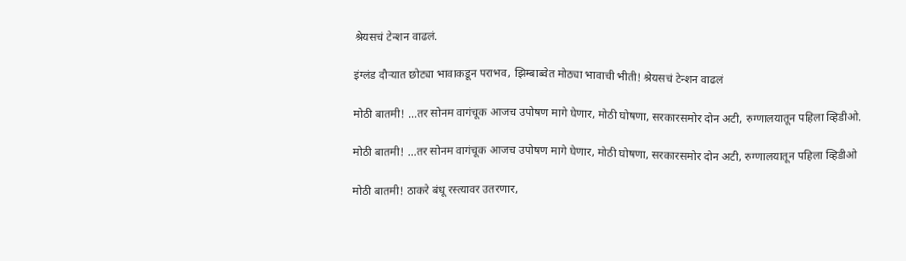श्रेयसचं टेन्शन वाढलं.

इंग्लंड दौऱ्यात छोट्या भावाकडून पराभव, झिम्बाब्वेत मोठ्या भावाची भीती! श्रेयसचं टेन्शन वाढलं

मोठी बातमी! …तर सोनम वागंचूक आजच उपोषण मागे घेणार, मोठी घोषणा, सरकारसमोर दोन अटी, रुग्णालयातून पहिला व्हिडीओ.

मोठी बातमी! …तर सोनम वागंचूक आजच उपोषण मागे घेणार, मोठी घोषणा, सरकारसमोर दोन अटी, रुग्णालयातून पहिला व्हिडीओ

मोठी बातमी! ठाकरे बंधू रस्त्यावर उतरणार,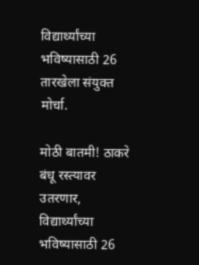विद्यार्थ्यांच्या भविष्यासाठी 26 तारखेला संयुक्त मोर्चा.

मोठी बातमी! ठाकरे बंधू रस्त्यावर उतरणार, विद्यार्थ्यांच्या भविष्यासाठी 26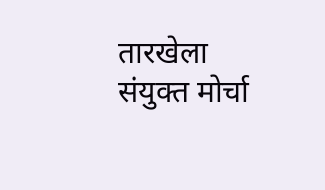तारखेला संयुक्त मोर्चा